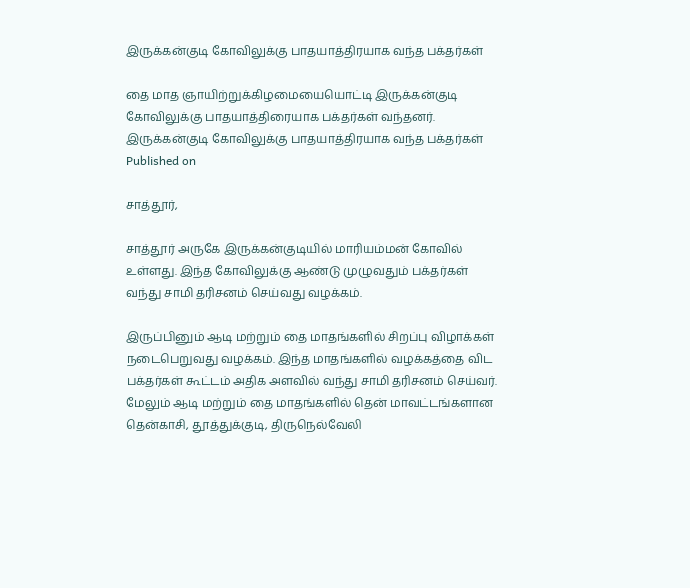இருக்கன்குடி கோவிலுக்கு பாதயாத்திரயாக வந்த பக்தர்கள்

தை மாத ஞாயிற்றுக்கிழமையையொட்டி இருக்கன்குடி கோவிலுக்கு பாதயாத்திரையாக பக்தர்கள் வந்தனர்.
இருக்கன்குடி கோவிலுக்கு பாதயாத்திரயாக வந்த பக்தர்கள்
Published on

சாத்தூர்,

சாத்தூர் அருகே இருக்கன்குடியில் மாரியம்மன் கோவில் உள்ளது. இந்த கோவிலுக்கு ஆண்டு முழுவதும் பக்தர்கள் வந்து சாமி தரிசனம் செய்வது வழக்கம்.

இருப்பினும் ஆடி மற்றும் தை மாதங்களில் சிறப்பு விழாக்கள் நடைபெறுவது வழக்கம். இந்த மாதங்களில் வழக்கத்தை விட பக்தர்கள் கூட்டம் அதிக அளவில் வந்து சாமி தரிசனம் செய்வர். மேலும் ஆடி மற்றும் தை மாதங்களில் தென் மாவட்டங்களான தென்காசி, தூத்துக்குடி, திருநெல்வேலி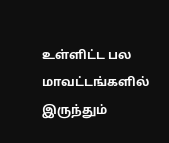உள்ளிட்ட பல மாவட்டங்களில் இருந்தும்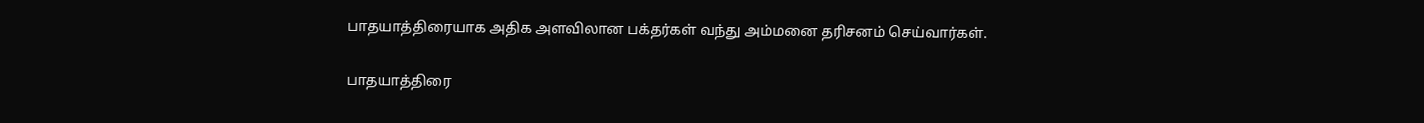பாதயாத்திரையாக அதிக அளவிலான பக்தர்கள் வந்து அம்மனை தரிசனம் செய்வார்கள்.

பாதயாத்திரை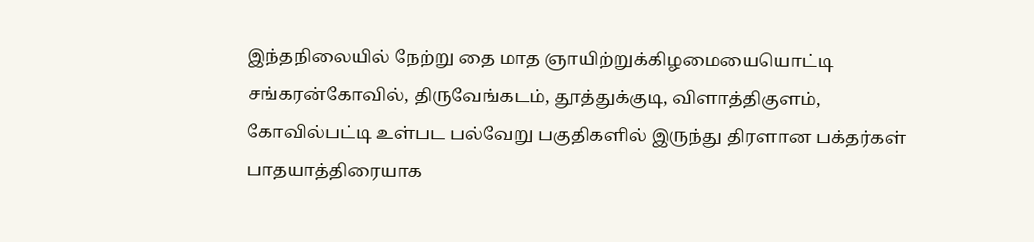இந்தநிலையில் நேற்று தை மாத ஞாயிற்றுக்கிழமையையொட்டி சங்கரன்கோவில், திருவேங்கடம், தூத்துக்குடி, விளாத்திகுளம், கோவில்பட்டி உள்பட பல்வேறு பகுதிகளில் இருந்து திரளான பக்தர்கள் பாதயாத்திரையாக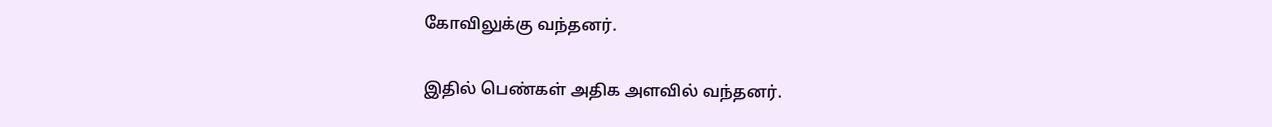கோவிலுக்கு வந்தனர்.

இதில் பெண்கள் அதிக அளவில் வந்தனர்.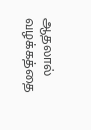ஆதலால் வழக்கத்தை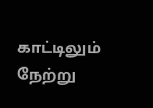காட்டிலும் நேற்று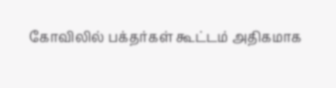கோவிலில் பக்தர்கள் கூட்டம் அதிகமாக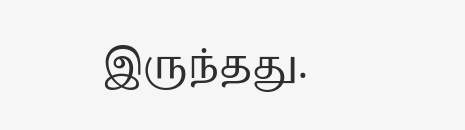இருந்தது.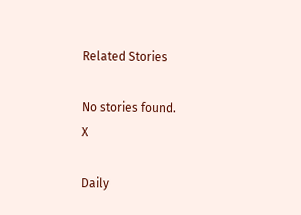Related Stories

No stories found.
X

Daily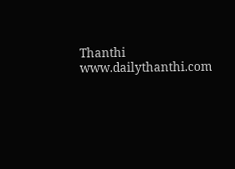Thanthi
www.dailythanthi.com